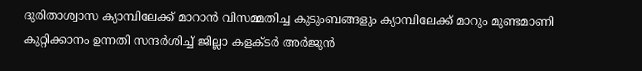ദുരിതാശ്വാസ ക്യാമ്പിലേക്ക് മാറാന്‍ വിസമ്മതിച്ച കുടുംബങ്ങളും ക്യാമ്പിലേക്ക് മാറും മുണ്ടമാണി കുറ്റിക്കാനം ഉന്നതി സന്ദര്‍ശിച്ച് ജില്ലാ കളക്ടര്‍ അര്‍ജുന്‍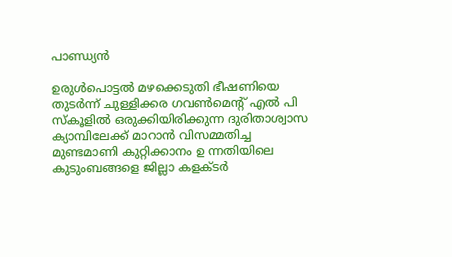പാണ്ഡ്യന്‍

ഉരുള്‍പൊട്ടല്‍ മഴക്കെടുതി ഭീഷണിയെ തുടര്‍ന്ന് ചുള്ളിക്കര ഗവണ്‍മെന്റ് എല്‍ പി സ്‌കൂളില്‍ ഒരുക്കിയിരിക്കുന്ന ദുരിതാശ്വാസ ക്യാമ്പിലേക്ക് മാറാന്‍ വിസമ്മതിച്ച മുണ്ടമാണി കുറ്റിക്കാനം ഉ ന്നതിയിലെ കുടുംബങ്ങളെ ജില്ലാ കളക്ടര്‍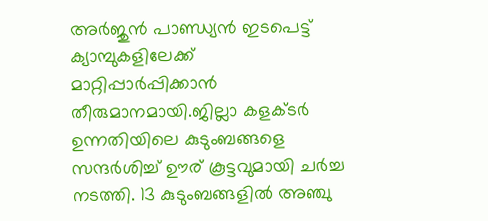അര്‍ജുന്‍ പാണ്ഡ്യന്‍ ഇടപെട്ട് ക്യാമ്പുകളിലേക്ക് മാറ്റിപ്പാര്‍പ്പിക്കാന്‍ തീരുമാനമായി.ജില്ലാ കളക്ടര്‍ ഉന്നതിയിലെ കുടുംബങ്ങളെ സന്ദര്‍ശിച്ച് ഊര് കൂട്ടവുമായി ചര്‍ച്ച നടത്തി. 13 കുടുംബങ്ങളില്‍ അഞ്ചു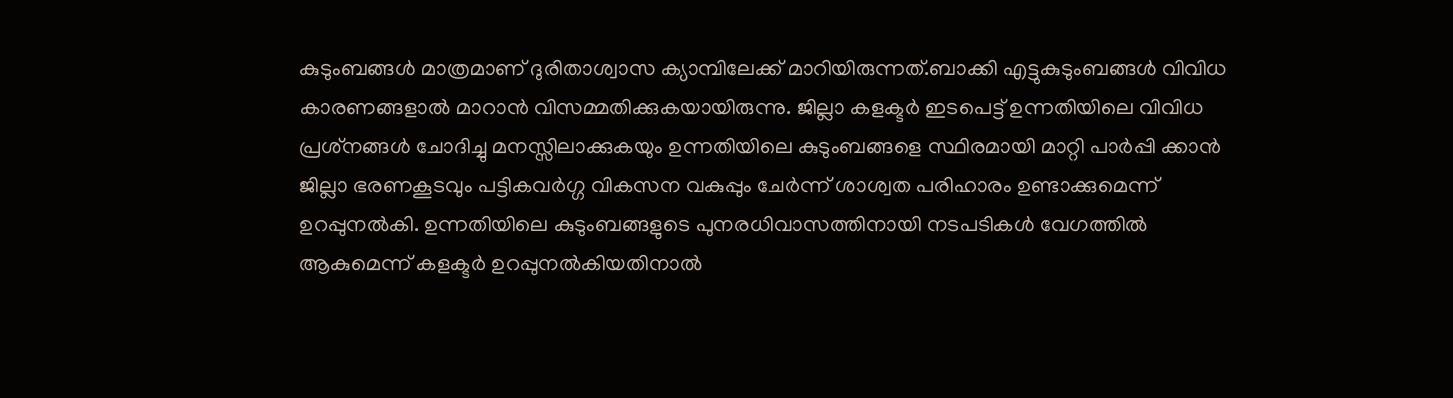കുടുംബങ്ങള്‍ മാത്രമാണ് ദുരിതാശ്വാസ ക്യാമ്പിലേക്ക് മാറിയിരുന്നത്.ബാക്കി എട്ടുകുടുംബങ്ങള്‍ വിവിധ കാരണങ്ങളാല്‍ മാറാന്‍ വിസമ്മതിക്കുകയായിരുന്നു. ജില്ലാ കളക്ടര്‍ ഇടപെട്ട് ഉന്നതിയിലെ വിവിധ പ്രശ്‌നങ്ങള്‍ ചോദിച്ചു മനസ്സിലാക്കുകയും ഉന്നതിയിലെ കുടുംബങ്ങളെ സ്ഥിരമായി മാറ്റി പാര്‍പ്പി ക്കാന്‍ ജില്ലാ ഭരണകൂടവും പട്ടികവര്‍ഗ്ഗ വികസന വകുപ്പും ചേര്‍ന്ന് ശാശ്വത പരിഹാരം ഉണ്ടാക്കുമെന്ന് ഉറപ്പുനല്‍കി. ഉന്നതിയിലെ കുടുംബങ്ങളുടെ പുനരധിവാസത്തിനായി നടപടികള്‍ വേഗത്തില്‍ ആകുമെന്ന് കളക്ടര്‍ ഉറപ്പുനല്‍കിയതിനാല്‍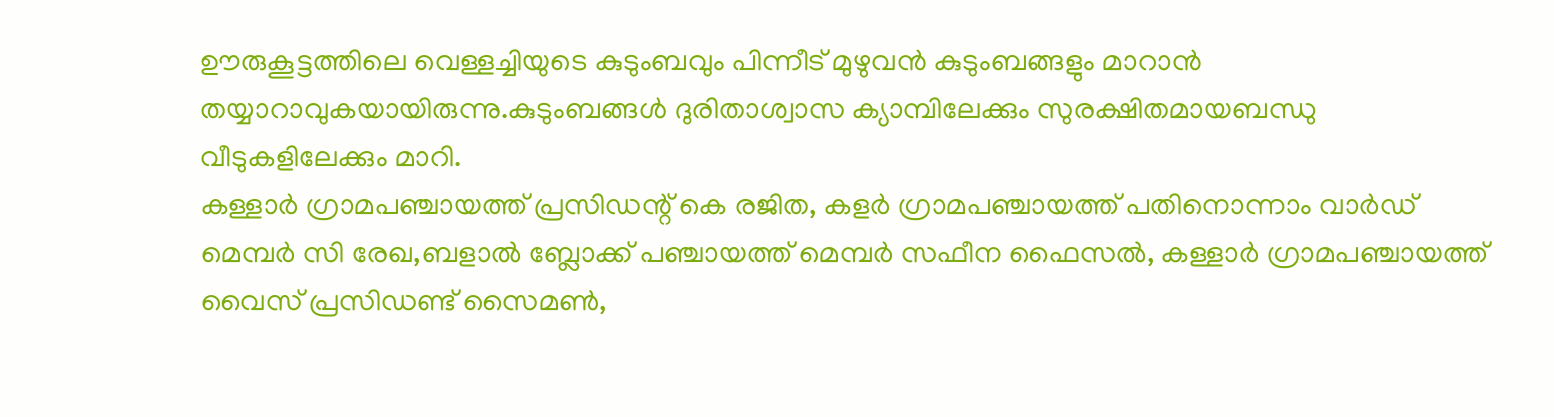ഊരുകൂട്ടത്തിലെ വെള്ളച്ചിയുടെ കുടുംബവും പിന്നീട് മുഴുവന്‍ കുടുംബങ്ങളും മാറാന്‍ തയ്യാറാവുകയായിരുന്നു.കുടുംബങ്ങള്‍ ദുരിതാശ്വാസ ക്യാമ്പിലേക്കും സുരക്ഷിതമായബന്ധു വീടുകളിലേക്കും മാറി.
കള്ളാര്‍ ഗ്രാമപഞ്ചായത്ത് പ്രസിഡന്റ് കെ രജിത, കളര്‍ ഗ്രാമപഞ്ചായത്ത് പതിനൊന്നാം വാര്‍ഡ് മെമ്പര്‍ സി രേഖ,ബളാല്‍ ബ്ലോക്ക് പഞ്ചായത്ത് മെമ്പര്‍ സഫീന ഫൈസല്‍, കള്ളാര്‍ ഗ്രാമപഞ്ചായത്ത് വൈസ് പ്രസിഡണ്ട് സൈമണ്‍,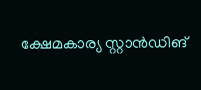ക്ഷേമകാര്യ സ്റ്റാന്‍ഡിങ്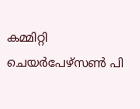കമ്മിറ്റി ചെയര്‍പേഴ്‌സണ്‍ പി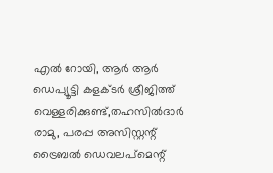എല്‍ റോയി, ആര്‍ ആര്‍ ഡെപ്യൂട്ടി കളക്ടര്‍ ശ്രീജിത്ത് വെള്ളരിക്കുണ്ട്,തഹസില്‍ദാര്‍ രാമു, പരപ്പ അസിസ്റ്റന്റ് ട്രൈബല്‍ ഡെവലപ്‌മെന്റ്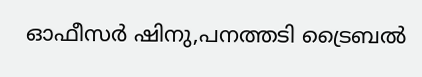ഓഫീസര്‍ ഷിനു,പനത്തടി ട്രൈബല്‍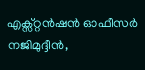എക്സ്റ്റന്‍ഷന്‍ ഓഫീസര്‍ നജിമുദ്ദീന്‍,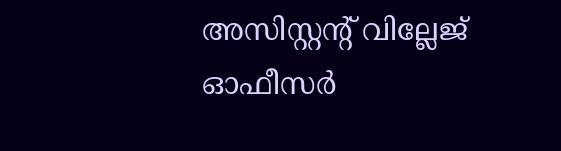അസിസ്റ്റന്റ് വില്ലേജ് ഓഫീസര്‍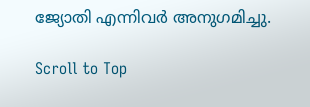ജ്യോതി എന്നിവര്‍ അനുഗമിച്ചു.

Scroll to Top